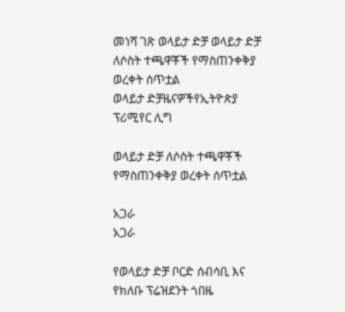መነሻ ገጽ ወላይታ ድቻ ወላይታ ድቻ ለሶስት ተጫዋቾች የማስጠንቀቅያ ወረቀት ሰጥቷል
ወላይታ ድቻዜናዎችየኢትዮጵያ ፕሪሚየር ሊግ

ወላይታ ድቻ ለሶስት ተጫዋቾች የማስጠንቀቅያ ወረቀት ሰጥቷል

አጋራ
አጋራ

የወላይታ ድቻ ቦርድ ሰብሳቢ እና የክለቡ ፕሬዝደንት ጎበዜ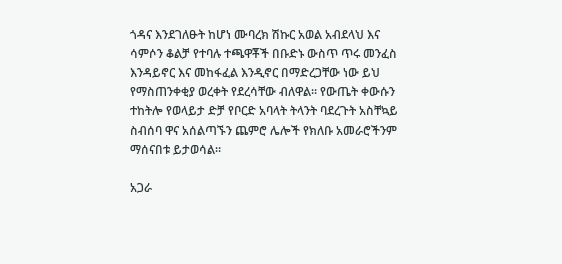ጎዳና እንደገለፁት ከሆነ ሙባረክ ሽኩር አወል አብደላህ እና ሳምሶን ቆልቻ የተባሉ ተጫዋቾች በቡድኑ ውስጥ ጥሩ መንፈስ እንዳይኖር እና መከፋፈል እንዲኖር በማድረጋቸው ነው ይህ የማስጠንቀቂያ ወረቀት የደረሳቸው ብለዋል። የውጤት ቀውሱን ተከትሎ የወላይታ ድቻ የቦርድ አባላት ትላንት ባደረጉት አስቸኳይ ስብሰባ ዋና አሰልጣኙን ጨምሮ ሌሎች የክለቡ አመራሮችንም ማሰናበቱ ይታወሳል።

አጋራ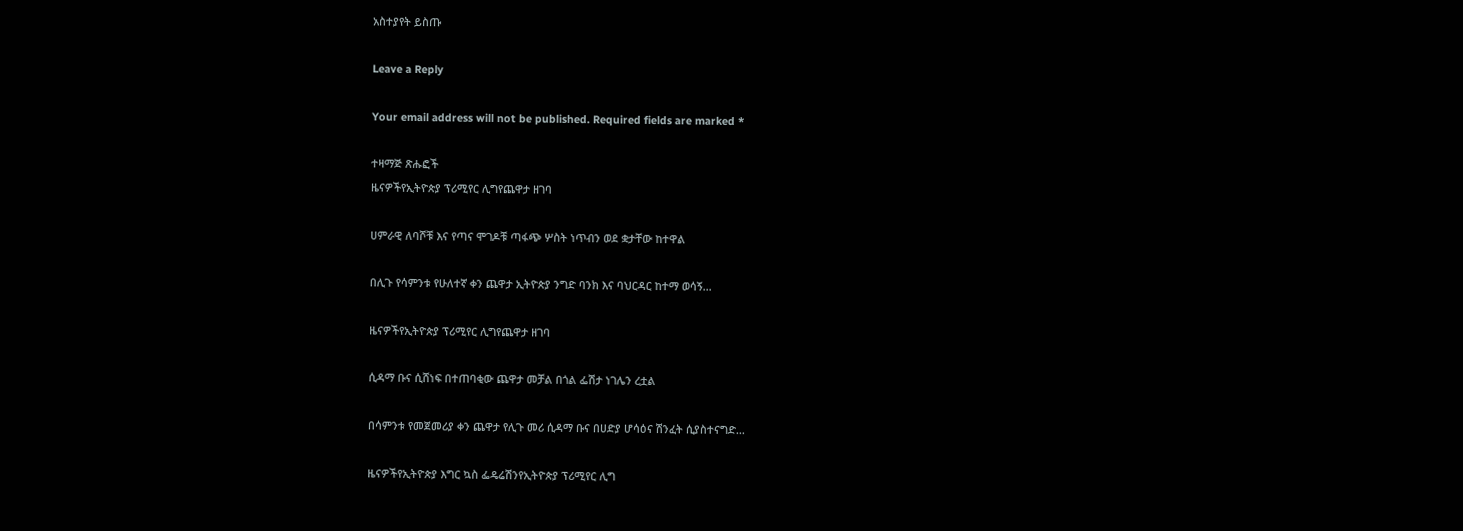አስተያየት ይስጡ

Leave a Reply

Your email address will not be published. Required fields are marked *

ተዛማጅ ጽሑፎች
ዜናዎችየኢትዮጵያ ፕሪሚየር ሊግየጨዋታ ዘገባ

ሀምራዊ ለባሾቹ እና የጣና ሞገዶቹ ጣፋጭ ሦስት ነጥብን ወደ ቋታቸው ከተዋል

በሊጉ የሳምንቱ የሁለተኛ ቀን ጨዋታ ኢትዮጵያ ንግድ ባንክ እና ባህርዳር ከተማ ወሳኝ...

ዜናዎችየኢትዮጵያ ፕሪሚየር ሊግየጨዋታ ዘገባ

ሲዳማ ቡና ሲሸነፍ በተጠባቂው ጨዋታ መቻል በጎል ፌሽታ ነገሌን ረቷል

በሳምንቱ የመጀመሪያ ቀን ጨዋታ የሊጉ መሪ ሲዳማ ቡና በሀድያ ሆሳዕና ሽንፈት ሲያስተናግድ...

ዜናዎችየኢትዮጵያ እግር ኳስ ፌዴሬሽንየኢትዮጵያ ፕሪሚየር ሊግ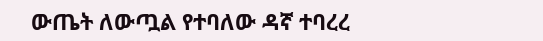ውጤት ለውጧል የተባለው ዳኛ ተባረረ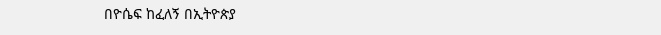በዮሴፍ ከፈለኝ በኢትዮጵያ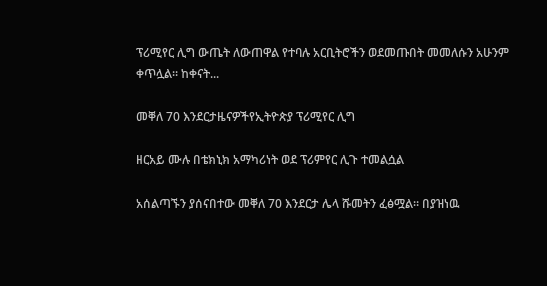ፕሪሚየር ሊግ ውጤት ለውጠዋል የተባሉ አርቢትሮችን ወደመጡበት መመለሱን አሁንም ቀጥሏል። ከቀናት...

መቐለ 70 እንደርታዜናዎችየኢትዮጵያ ፕሪሚየር ሊግ

ዘርአይ ሙሉ በቴክኒክ አማካሪነት ወደ ፕሪምየር ሊጉ ተመልሷል

አሰልጣኙን ያሰናበተው መቐለ 70 እንደርታ ሌላ ሹመትን ፈፅሟል። በያዝነዉ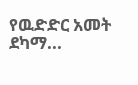የዉድድር አመት ደካማ...